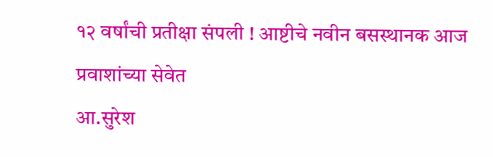१२ वर्षांची प्रतीक्षा संपली ! आष्टीचे नवीन बसस्थानक आज प्रवाशांच्या सेवेत
आ.सुरेश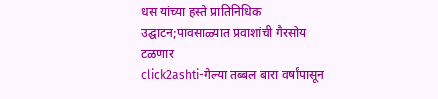धस यांच्या हस्ते प्रातिनिधिक उद्घाटन;पावसाळ्यात प्रवाशांची गैरसोय टळणार
click2ashti-गेल्या तब्बल बारा वर्षांपासून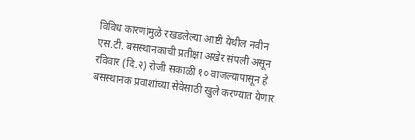विविध कारणांमुळे रखडलेल्या आष्टी येथील नवीन एस.टी. बसस्थानकाची प्रतीक्षा अखेर संपली असून रविवार (दि.२) रोजी सकाळी १० वाजल्यापासून हे बसस्थानक प्रवाशांच्या सेवेसाठी खुले करण्यात येणार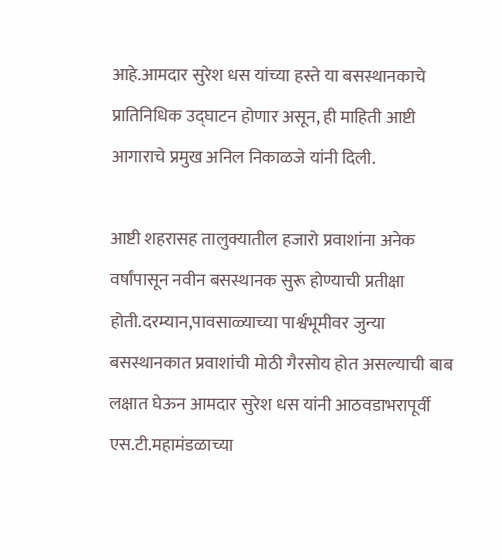आहे.आमदार सुरेश धस यांच्या हस्ते या बसस्थानकाचे प्रातिनिधिक उद्घाटन होणार असून, ही माहिती आष्टी आगाराचे प्रमुख अनिल निकाळजे यांनी दिली.

आष्टी शहरासह तालुक्यातील हजारो प्रवाशांना अनेक वर्षांपासून नवीन बसस्थानक सुरू होण्याची प्रतीक्षा होती.दरम्यान,पावसाळ्याच्या पार्श्वभूमीवर जुन्या बसस्थानकात प्रवाशांची मोठी गैरसोय होत असल्याची बाब लक्षात घेऊन आमदार सुरेश धस यांनी आठवडाभरापूर्वी एस.टी.महामंडळाच्या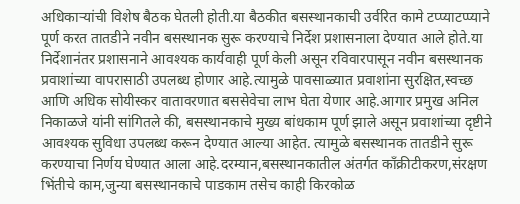अधिकाऱ्यांची विशेष बैठक घेतली होती.या बैठकीत बसस्थानकाची उर्वरित कामे टप्प्याटप्प्याने पूर्ण करत तातडीने नवीन बसस्थानक सुरू करण्याचे निर्देश प्रशासनाला देण्यात आले होते.या निर्देशानंतर प्रशासनाने आवश्यक कार्यवाही पूर्ण केली असून रविवारपासून नवीन बसस्थानक प्रवाशांच्या वापरासाठी उपलब्ध होणार आहे.त्यामुळे पावसाळ्यात प्रवाशांना सुरक्षित,स्वच्छ आणि अधिक सोयीस्कर वातावरणात बससेवेचा लाभ घेता येणार आहे.आगार प्रमुख अनिल निकाळजे यांनी सांगितले की, बसस्थानकाचे मुख्य बांधकाम पूर्ण झाले असून प्रवाशांच्या दृष्टीने आवश्यक सुविधा उपलब्ध करून देण्यात आल्या आहेत. त्यामुळे बसस्थानक तातडीने सुरू करण्याचा निर्णय घेण्यात आला आहे.दरम्यान,बसस्थानकातील अंतर्गत काँक्रीटीकरण,संरक्षण भिंतीचे काम,जुन्या बसस्थानकाचे पाडकाम तसेच काही किरकोळ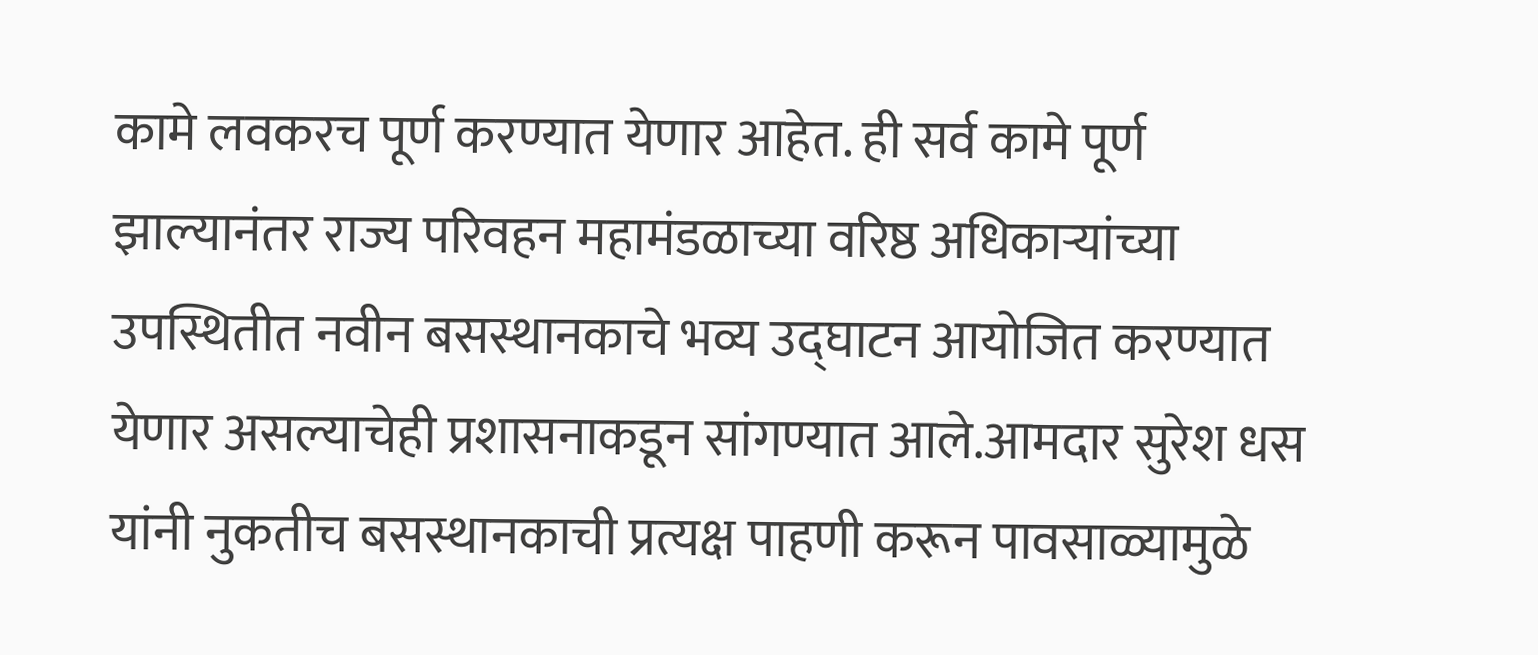कामे लवकरच पूर्ण करण्यात येणार आहेत. ही सर्व कामे पूर्ण झाल्यानंतर राज्य परिवहन महामंडळाच्या वरिष्ठ अधिकाऱ्यांच्या उपस्थितीत नवीन बसस्थानकाचे भव्य उद्घाटन आयोजित करण्यात येणार असल्याचेही प्रशासनाकडून सांगण्यात आले.आमदार सुरेश धस यांनी नुकतीच बसस्थानकाची प्रत्यक्ष पाहणी करून पावसाळ्यामुळे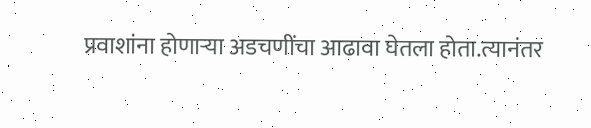प्रवाशांना होणाऱ्या अडचणींचा आढावा घेतला होता.त्यानंतर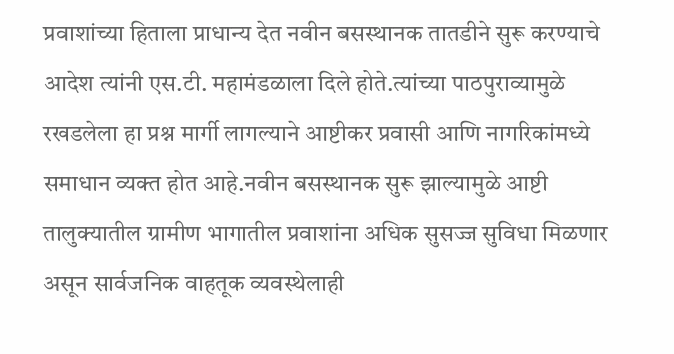प्रवाशांच्या हिताला प्राधान्य देत नवीन बसस्थानक तातडीने सुरू करण्याचे आदेश त्यांनी एस.टी. महामंडळाला दिले होते.त्यांच्या पाठपुराव्यामुळे रखडलेला हा प्रश्न मार्गी लागल्याने आष्टीकर प्रवासी आणि नागरिकांमध्ये समाधान व्यक्त होत आहे.नवीन बसस्थानक सुरू झाल्यामुळे आष्टी तालुक्यातील ग्रामीण भागातील प्रवाशांना अधिक सुसज्ज सुविधा मिळणार असून सार्वजनिक वाहतूक व्यवस्थेलाही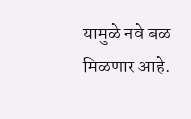यामुळे नवे बळ मिळणार आहे.